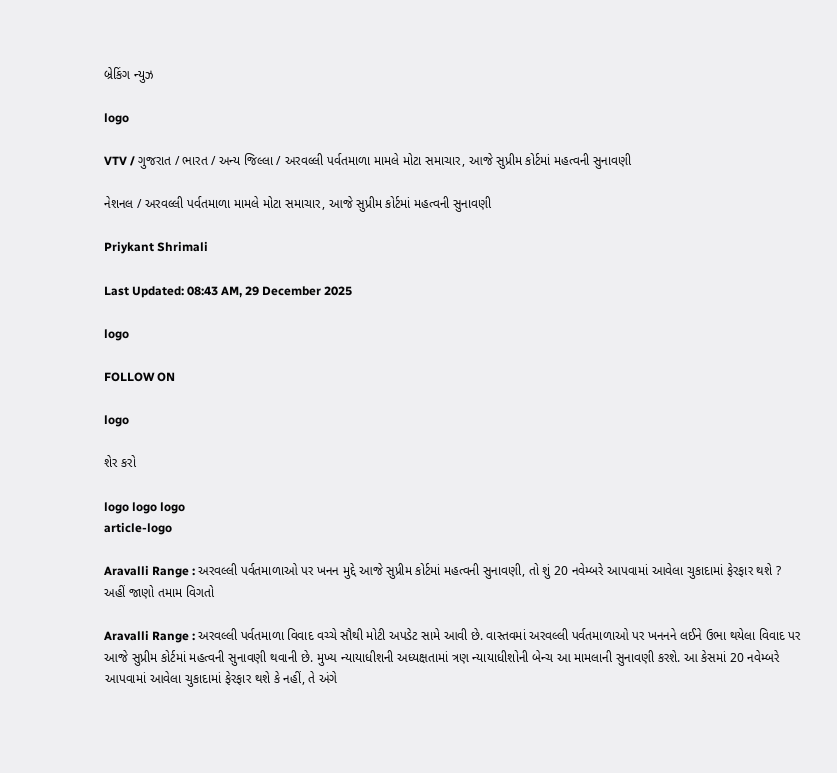બ્રેકિંગ ન્યુઝ

logo

VTV / ગુજરાત / ભારત / અન્ય જિલ્લા / અરવલ્લી પર્વતમાળા મામલે મોટા સમાચાર, આજે સુપ્રીમ કોર્ટમાં મહત્વની સુનાવણી

નેશનલ / અરવલ્લી પર્વતમાળા મામલે મોટા સમાચાર, આજે સુપ્રીમ કોર્ટમાં મહત્વની સુનાવણી

Priykant Shrimali

Last Updated: 08:43 AM, 29 December 2025

logo

FOLLOW ON

logo

શેર કરો

logo logo logo
article-logo

Aravalli Range : અરવલ્લી પર્વતમાળાઓ પર ખનન મુદ્દે આજે સુપ્રીમ કોર્ટમાં મહત્વની સુનાવણી, તો શું 20 નવેમ્બરે આપવામાં આવેલા ચુકાદામાં ફેરફાર થશે ? અહીં જાણો તમામ વિગતો

Aravalli Range : અરવલ્લી પર્વતમાળા વિવાદ વચ્ચે સૌથી મોટી અપડેટ સામે આવી છે. વાસ્તવમાં અરવલ્લી પર્વતમાળાઓ પર ખનનને લઈને ઉભા થયેલા વિવાદ પર આજે સુપ્રીમ કોર્ટમાં મહત્વની સુનાવણી થવાની છે. મુખ્ય ન્યાયાધીશની અધ્યક્ષતામાં ત્રણ ન્યાયાધીશોની બેન્ચ આ મામલાની સુનાવણી કરશે. આ કેસમાં 20 નવેમ્બરે આપવામાં આવેલા ચુકાદામાં ફેરફાર થશે કે નહીં, તે અંગે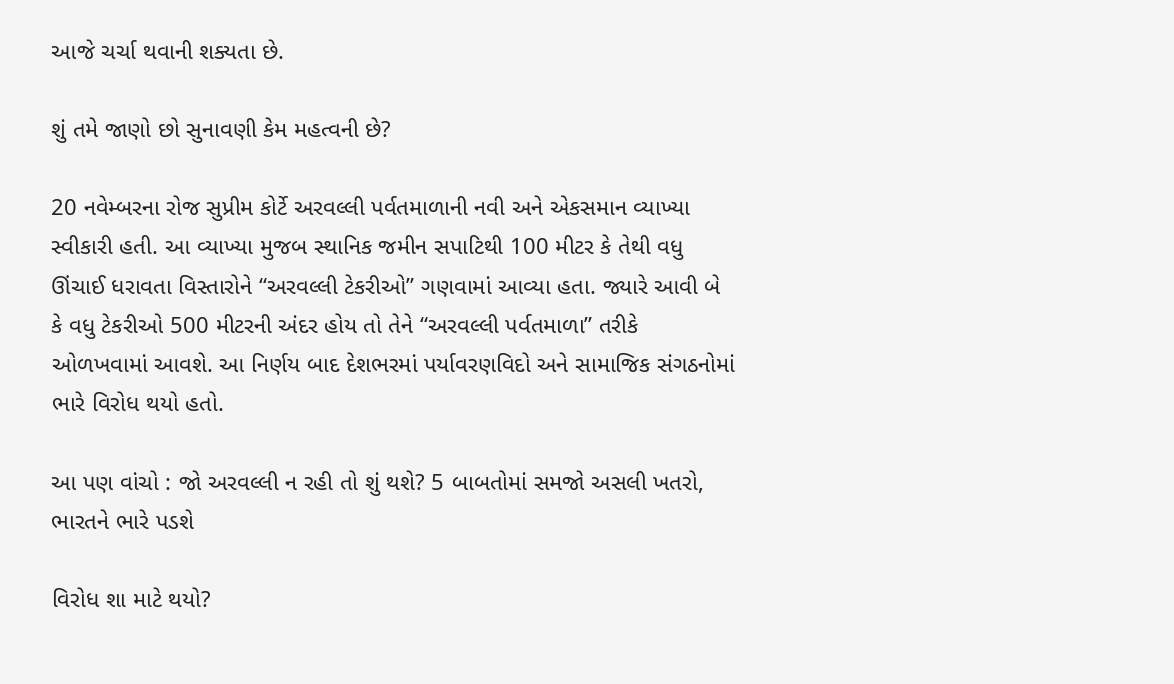આજે ચર્ચા થવાની શક્યતા છે.

શું તમે જાણો છો સુનાવણી કેમ મહત્વની છે?

20 નવેમ્બરના રોજ સુપ્રીમ કોર્ટે અરવલ્લી પર્વતમાળાની નવી અને એકસમાન વ્યાખ્યા સ્વીકારી હતી. આ વ્યાખ્યા મુજબ સ્થાનિક જમીન સપાટિથી 100 મીટર કે તેથી વધુ ઊંચાઈ ધરાવતા વિસ્તારોને “અરવલ્લી ટેકરીઓ” ગણવામાં આવ્યા હતા. જ્યારે આવી બે કે વધુ ટેકરીઓ 500 મીટરની અંદર હોય તો તેને “અરવલ્લી પર્વતમાળા” તરીકે ઓળખવામાં આવશે. આ નિર્ણય બાદ દેશભરમાં પર્યાવરણવિદો અને સામાજિક સંગઠનોમાં ભારે વિરોધ થયો હતો.

આ પણ વાંચો : જો અરવલ્લી ન રહી તો શું થશે? 5 બાબતોમાં સમજો અસલી ખતરો, ભારતને ભારે પડશે

વિરોધ શા માટે થયો?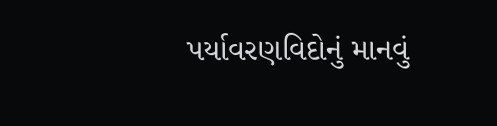પર્યાવરણવિદોનું માનવું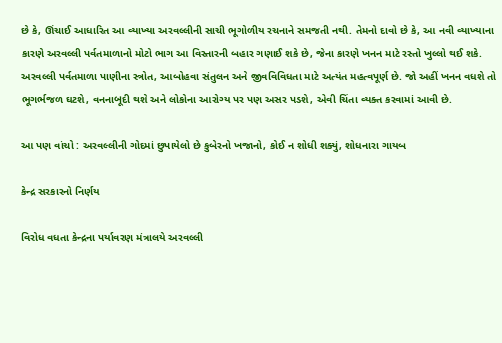છે કે, ઊંચાઈ આધારિત આ વ્યાખ્યા અરવલ્લીની સાચી ભૂગોળીય રચનાને સમજતી નથી. તેમનો દાવો છે કે, આ નવી વ્યાખ્યાના કારણે અરવલ્લી પર્વતમાળાનો મોટો ભાગ આ વિસ્તારની બહાર ગણાઈ શકે છે, જેના કારણે ખનન માટે રસ્તો ખુલ્લો થઈ શકે. અરવલ્લી પર્વતમાળા પાણીના સ્ત્રોત, આબોહવા સંતુલન અને જીવવિવિધતા માટે અત્યંત મહત્વપૂર્ણ છે. જો અહીં ખનન વધશે તો ભૂગર્ભજળ ઘટશે, વનનાબૂદી થશે અને લોકોના આરોગ્ય પર પણ અસર પડશે, એવી ચિંતા વ્યક્ત કરવામાં આવી છે.

આ પણ વાંચો : અરવલ્લીની ગોદમાં છુપાયેલો છે કુબેરનો ખજાનો, કોઈ ન શોધી શક્યું, શોધનારા ગાયબ

કેન્દ્ર સરકારનો નિર્ણય

વિરોધ વધતા કેન્દ્રના પર્યાવરણ મંત્રાલયે અરવલ્લી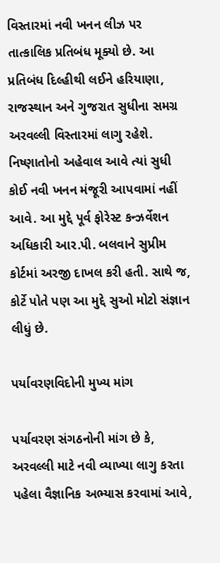વિસ્તારમાં નવી ખનન લીઝ પર તાત્કાલિક પ્રતિબંધ મૂક્યો છે. આ પ્રતિબંધ દિલ્હીથી લઈને હરિયાણા, રાજસ્થાન અને ગુજરાત સુધીના સમગ્ર અરવલ્લી વિસ્તારમાં લાગુ રહેશે. નિષ્ણાતોનો અહેવાલ આવે ત્યાં સુધી કોઈ નવી ખનન મંજૂરી આપવામાં નહીં આવે. આ મુદ્દે પૂર્વ ફોરેસ્ટ કન્ઝર્વેશન અધિકારી આર.પી. બલવાને સુપ્રીમ કોર્ટમાં અરજી દાખલ કરી હતી. સાથે જ, કોર્ટે પોતે પણ આ મુદ્દે સુઓ મોટો સંજ્ઞાન લીધું છે.

પર્યાવરણવિદોની મુખ્ય માંગ

પર્યાવરણ સંગઠનોની માંગ છે કે, અરવલ્લી માટે નવી વ્યાખ્યા લાગુ કરતા પહેલા વૈજ્ઞાનિક અભ્યાસ કરવામાં આવે,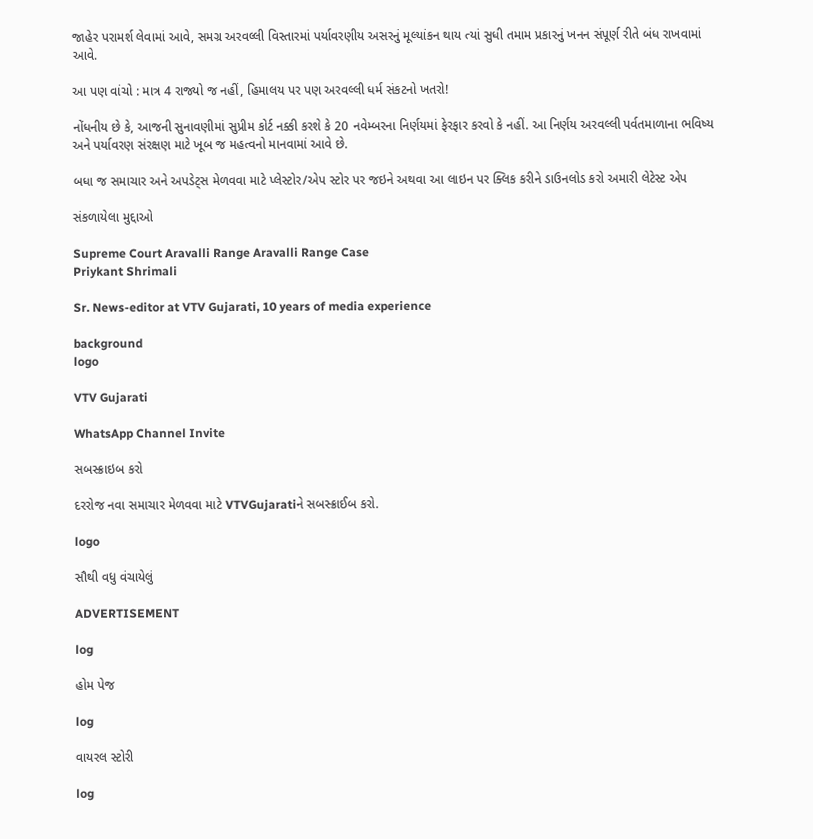જાહેર પરામર્શ લેવામાં આવે, સમગ્ર અરવલ્લી વિસ્તારમાં પર્યાવરણીય અસરનું મૂલ્યાંકન થાય ત્યાં સુધી તમામ પ્રકારનું ખનન સંપૂર્ણ રીતે બંધ રાખવામાં આવે.

આ પણ વાંચો : માત્ર 4 રાજ્યો જ નહીં, હિમાલય પર પણ અરવલ્લી ધર્મ સંકટનો ખતરો!

નોંધનીય છે કે, આજની સુનાવણીમાં સુપ્રીમ કોર્ટ નક્કી કરશે કે 20 નવેમ્બરના નિર્ણયમાં ફેરફાર કરવો કે નહીં. આ નિર્ણય અરવલ્લી પર્વતમાળાના ભવિષ્ય અને પર્યાવરણ સંરક્ષણ માટે ખૂબ જ મહત્વનો માનવામાં આવે છે.

બધા જ સમાચાર અને અપડેટ્સ મેળવવા માટે પ્લેસ્ટોર/એપ સ્ટોર પર જઇને અથવા આ લાઇન પર ક્લિક કરીને ડાઉનલોડ કરો અમારી લેટેસ્ટ એપ

સંકળાયેલા મુદ્દાઓ

Supreme Court Aravalli Range Aravalli Range Case
Priykant Shrimali

Sr. News-editor at VTV Gujarati, 10 years of media experience

background
logo

VTV Gujarati

WhatsApp Channel Invite

સબસ્ક્રાઇબ કરો

દરરોજ નવા સમાચાર મેળવવા માટે VTVGujaratiને સબસ્ક્રાઈબ કરો.

logo

સૌથી વધુ વંચાયેલું

ADVERTISEMENT

log

હોમ પેજ

log

વાયરલ સ્ટોરી

log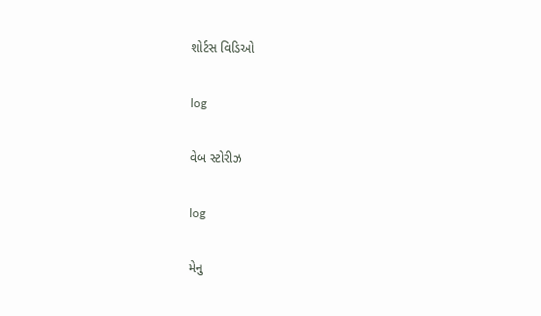શોર્ટસ વિડિઓ

log

વેબ સ્ટોરીઝ

log

મેનુ